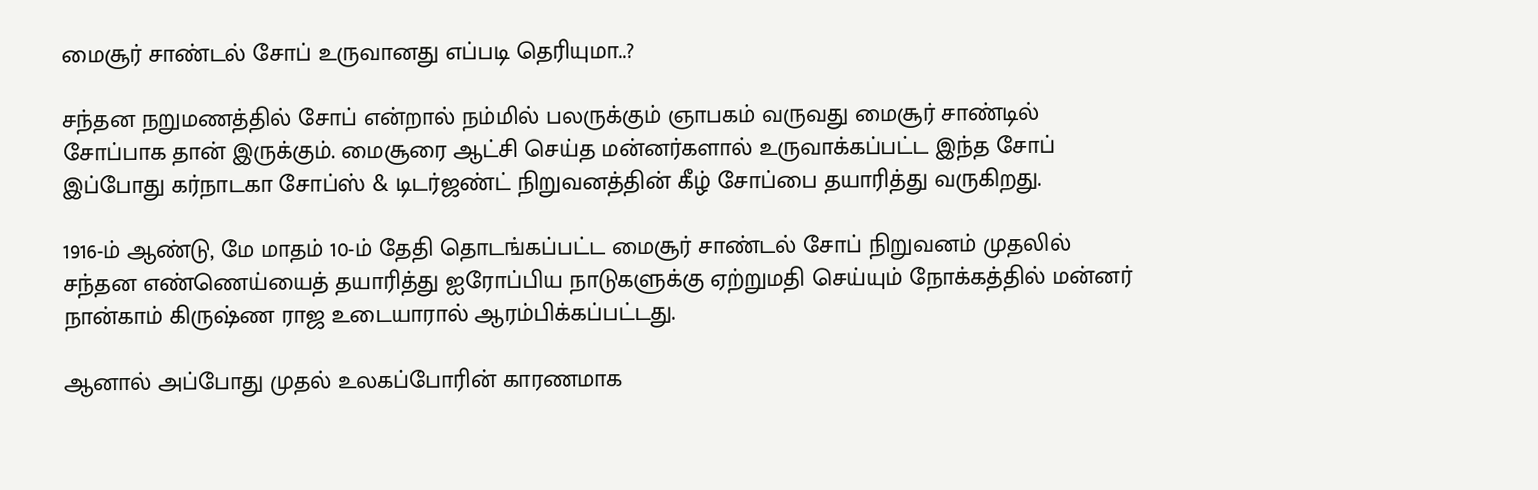மைசூர் சாண்டல் சோப் உருவானது எப்படி தெரியுமா..?

சந்தன நறுமணத்தில் சோப் என்றால் நம்மில் பலருக்கும் ஞாபகம் வருவது மைசூர் சாண்டில் சோப்பாக தான் இருக்கும். மைசூரை ஆட்சி செய்த மன்னர்களால் உருவாக்கப்பட்ட இந்த சோப் இப்போது கர்நாடகா சோப்ஸ் & டிடர்ஜண்ட் நிறுவனத்தின் கீழ் சோப்பை தயாரித்து வருகிறது.

1916-ம் ஆண்டு, மே மாதம் 10-ம் தேதி தொடங்கப்பட்ட மைசூர் சாண்டல் சோப் நிறுவனம் முதலில் சந்தன எண்ணெய்யைத் தயாரித்து ஐரோப்பிய நாடுகளுக்கு ஏற்றுமதி செய்யும் நோக்கத்தில் மன்னர் நான்காம் கிருஷ்ண ராஜ உடையாரால் ஆரம்பிக்கப்பட்டது.

ஆனால் அப்போது முதல் உலகப்போரின் காரணமாக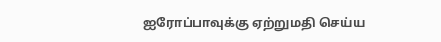ஐரோப்பாவுக்கு ஏற்றுமதி செய்ய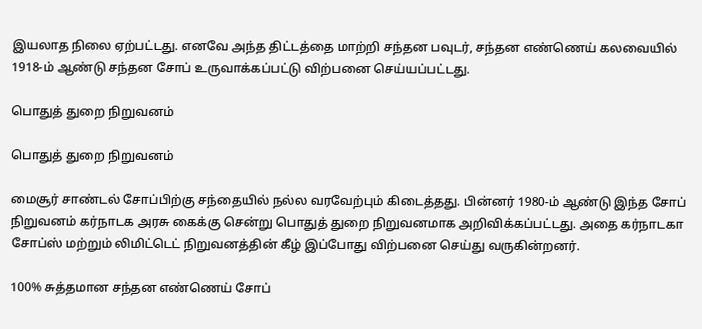இயலாத நிலை ஏற்பட்டது. எனவே அந்த திட்டத்தை மாற்றி சந்தன பவுடர், சந்தன எண்ணெய் கலவையில் 1918-ம் ஆண்டு சந்தன சோப் உருவாக்கப்பட்டு விற்பனை செய்யப்பட்டது.

பொதுத் துறை நிறுவனம்

பொதுத் துறை நிறுவனம்

மைசூர் சாண்டல் சோப்பிற்கு சந்தையில் நல்ல வரவேற்பும் கிடைத்தது. பின்னர் 1980-ம் ஆண்டு இந்த சோப் நிறுவனம் கர்நாடக அரசு கைக்கு சென்று பொதுத் துறை நிறுவனமாக அறிவிக்கப்பட்டது. அதை கர்நாடகா சோப்ஸ் மற்றும் லிமிட்டெட் நிறுவனத்தின் கீழ் இப்போது விற்பனை செய்து வருகின்றனர்.

100% சுத்தமான சந்தன எண்ணெய் சோப்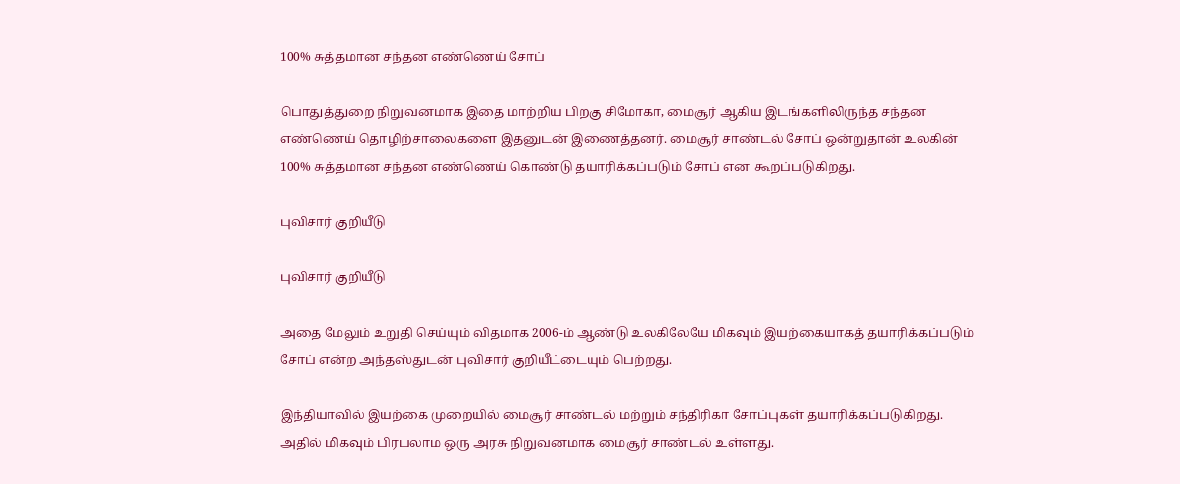100% சுத்தமான சந்தன எண்ணெய் சோப்

பொதுத்துறை நிறுவனமாக இதை மாற்றிய பிறகு சிமோகா, மைசூர் ஆகிய இடங்களிலிருந்த சந்தன எண்ணெய் தொழிற்சாலைகளை இதனுடன் இணைத்தனர். மைசூர் சாண்டல் சோப் ஒன்றுதான் உலகின் 100% சுத்தமான சந்தன எண்ணெய் கொண்டு தயாரிக்கப்படும் சோப் என கூறப்படுகிறது.

புவிசார் குறியீடு

புவிசார் குறியீடு

அதை மேலும் உறுதி செய்யும் விதமாக 2006-ம் ஆண்டு உலகிலேயே மிகவும் இயற்கையாகத் தயாரிக்கப்படும் சோப் என்ற அந்தஸ்துடன் புவிசார் குறியீட்டையும் பெற்றது.

இந்தியாவில் இயற்கை முறையில் மைசூர் சாண்டல் மற்றும் சந்திரிகா சோப்புகள் தயாரிக்கப்படுகிறது. அதில் மிகவும் பிரபலாம ஒரு அரசு நிறுவனமாக மைசூர் சாண்டல் உள்ளது.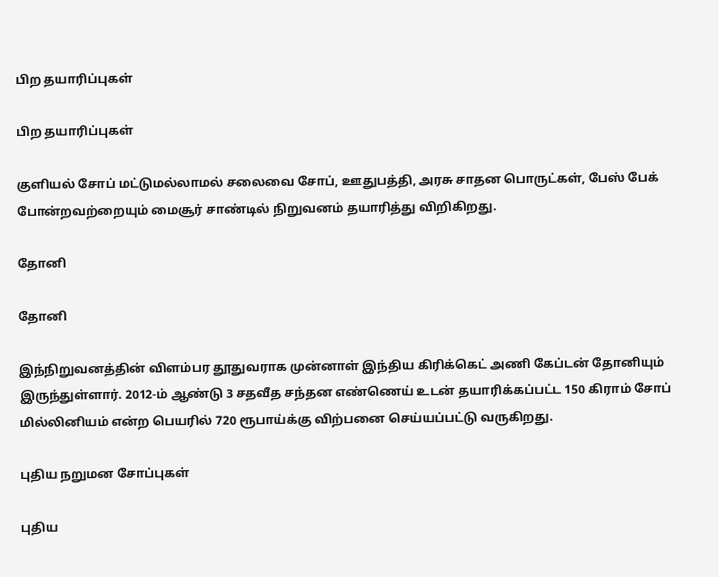பிற தயாரிப்புகள்

பிற தயாரிப்புகள்

குளியல் சோப் மட்டுமல்லாமல் சலைவை சோப், ஊதுபத்தி, அரசு சாதன பொருட்கள், பேஸ் பேக் போன்றவற்றையும் மைசூர் சாண்டில் நிறுவனம் தயாரித்து விறிகிறது.

தோனி

தோனி

இந்நிறுவனத்தின் விளம்பர தூதுவராக முன்னாள் இந்திய கிரிக்கெட் அணி கேப்டன் தோனியும் இருந்துள்ளார். 2012-ம் ஆண்டு 3 சதவீத சந்தன எண்ணெய் உடன் தயாரிக்கப்பட்ட 150 கிராம் சோப் மில்லினியம் என்ற பெயரில் 720 ரூபாய்க்கு விற்பனை செய்யப்பட்டு வருகிறது.

புதிய நறுமன சோப்புகள்

புதிய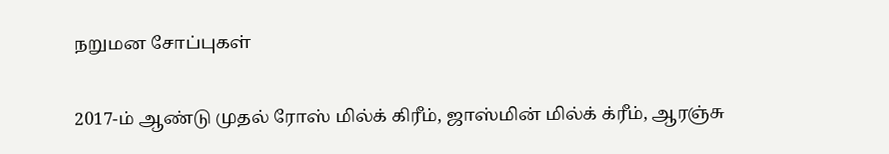நறுமன சோப்புகள்

2017-ம் ஆண்டு முதல் ரோஸ் மில்க் கிரீம், ஜாஸ்மின் மில்க் க்ரீம், ஆரஞ்சு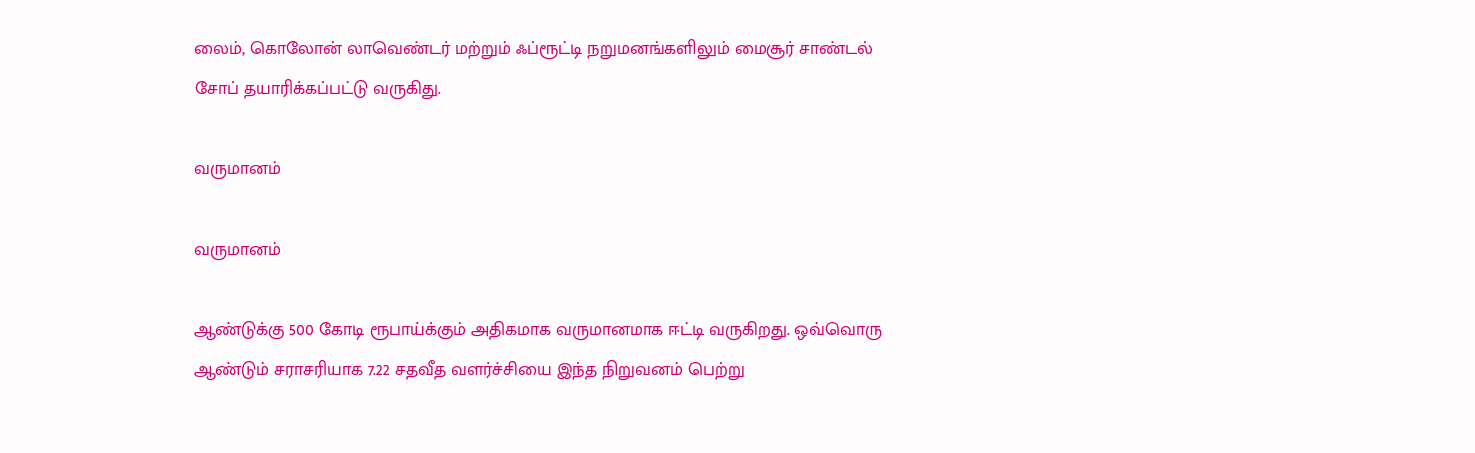லைம், கொலோன் லாவெண்டர் மற்றும் ஃப்ரூட்டி நறுமனங்களிலும் மைசூர் சாண்டல் சோப் தயாரிக்கப்பட்டு வருகிது.

வருமானம்

வருமானம்

ஆண்டுக்கு 500 கோடி ரூபாய்க்கும் அதிகமாக வருமானமாக ஈட்டி வருகிறது. ஒவ்வொரு ஆண்டும் சராசரியாக 7.22 சதவீத வளர்ச்சியை இந்த நிறுவனம் பெற்று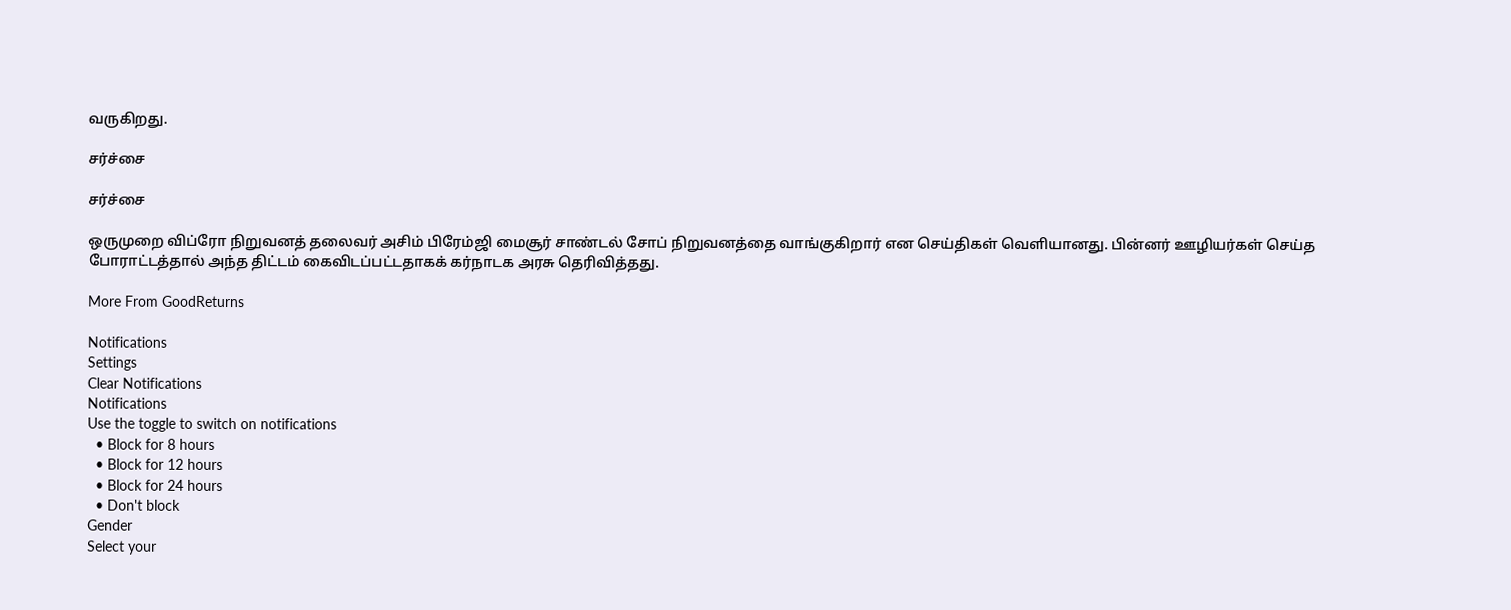வருகிறது.

சர்ச்சை

சர்ச்சை

ஒருமுறை விப்ரோ நிறுவனத் தலைவர் அசிம் பிரேம்ஜி மைசூர் சாண்டல் சோப் நிறுவனத்தை வாங்குகிறார் என செய்திகள் வெளியானது. பின்னர் ஊழியர்கள் செய்த போராட்டத்தால் அந்த திட்டம் கைவிடப்பட்டதாகக் கர்நாடக அரசு தெரிவித்தது.

More From GoodReturns

Notifications
Settings
Clear Notifications
Notifications
Use the toggle to switch on notifications
  • Block for 8 hours
  • Block for 12 hours
  • Block for 24 hours
  • Don't block
Gender
Select your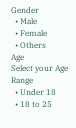Gender
  • Male
  • Female
  • Others
Age
Select your Age Range
  • Under 18
  • 18 to 25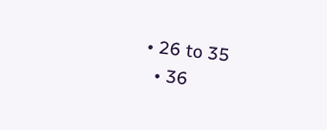• 26 to 35
  • 36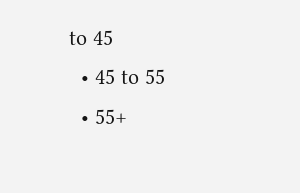to 45
  • 45 to 55
  • 55+